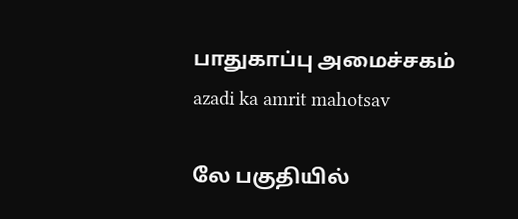பாதுகாப்பு அமைச்சகம்
azadi ka amrit mahotsav

லே பகுதியில்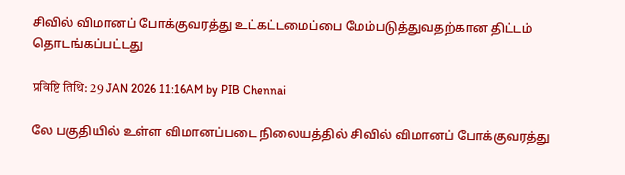சிவில் விமானப் போக்குவரத்து உட்கட்டமைப்பை மேம்படுத்துவதற்கான திட்டம் தொடங்கப்பட்டது

प्रविष्टि तिथि: 29 JAN 2026 11:16AM by PIB Chennai

லே பகுதியில் உள்ள விமானப்படை நிலையத்தில் சிவில் விமானப் போக்குவரத்து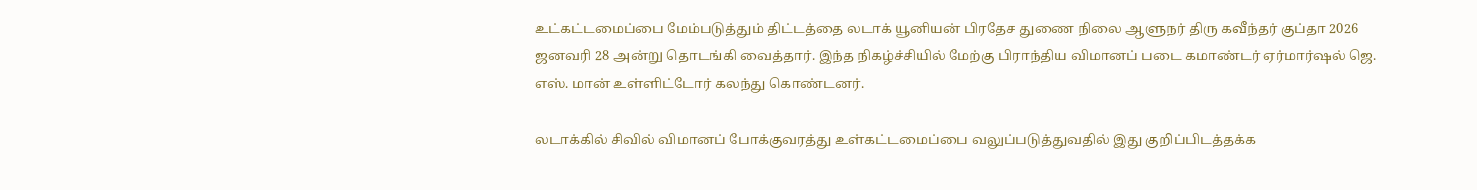உட்கட்டமைப்பை மேம்படுத்தும் திட்டத்தை லடாக் யூனியன் பிரதேச துணை நிலை ஆளுநர் திரு கவீந்தர் குப்தா 2026 ஜனவரி 28 அன்று தொடங்கி வைத்தார். இந்த நிகழ்ச்சியில் மேற்கு பிராந்திய விமானப் படை கமாண்டர் ஏர்மார்ஷல் ஜெ. எஸ். மான் உள்ளிட்டோர் கலந்து கொண்டனர்.

லடாக்கில் சிவில் விமானப் போக்குவரத்து உள்கட்டமைப்பை வலுப்படுத்துவதில் இது குறிப்பிடத்தக்க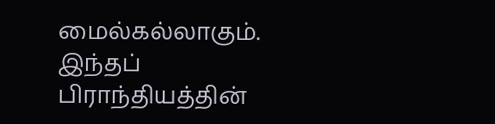மைல்கல்லாகும். இந்தப் பிராந்தியத்தின்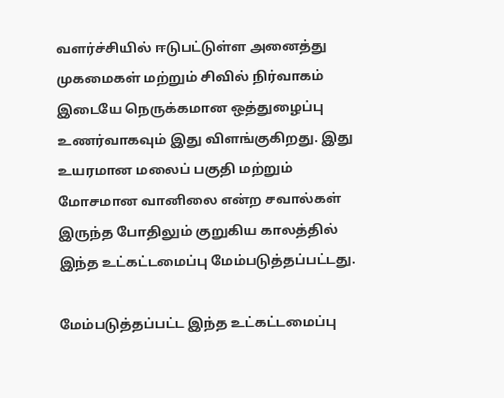வளர்ச்சியில் ஈடுபட்டுள்ள அனைத்து முகமைகள் மற்றும் சிவில் நிர்வாகம் இடையே நெருக்கமான ஒத்துழைப்பு உணர்வாகவும் இது விளங்குகிறது. இது உயரமான மலைப் பகுதி மற்றும் மோசமான வானிலை என்ற சவால்கள் இருந்த போதிலும் குறுகிய காலத்தில் இந்த உட்கட்டமைப்பு மேம்படுத்தப்பட்டது.

மேம்படுத்தப்பட்ட இந்த உட்கட்டமைப்பு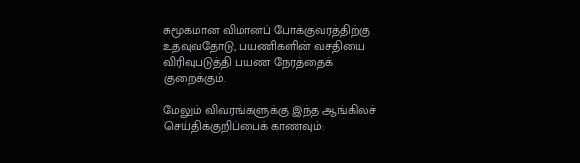சுமூகமான விமானப் போக்குவரத்திற்கு உதவுவதோடு, பயணிகளின் வசதியை விரிவுபடுத்தி பயண நேரத்தைக் குறைக்கும்.

மேலும் விவரங்களுக்கு இந்த ஆங்கிலச் செய்திக்குறிப்பைக் காணவும்: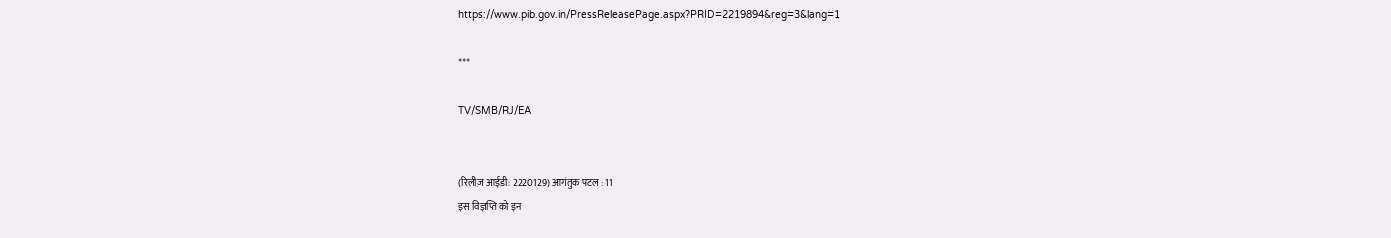https://www.pib.gov.in/PressReleasePage.aspx?PRID=2219894&reg=3&lang=1

***

TV/SMB/RJ/EA


(रिलीज़ आईडी: 2220129) आगंतुक पटल : 11
इस विज्ञप्ति को इन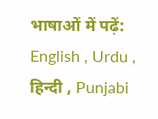भाषाओं में पढ़ें: English , Urdu , हिन्दी , Punjabi